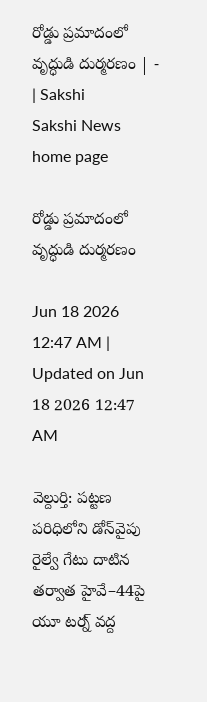రోడ్డు ప్రమాదంలో వృద్ధుడి దుర్మరణం | - | Sakshi
Sakshi News home page

రోడ్డు ప్రమాదంలో వృద్ధుడి దుర్మరణం

Jun 18 2026 12:47 AM | Updated on Jun 18 2026 12:47 AM

వెల్దుర్తి: పట్టణ పరిధిలోని డోన్‌వైపు రైల్వే గేటు దాటిన తర్వాత హైవే–44పై యూ టర్న్‌ వద్ద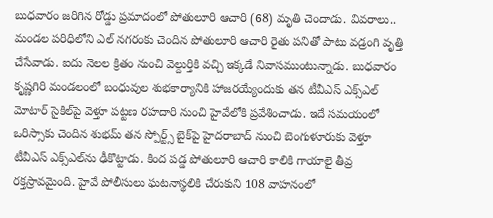బుధవారం జరిగిన రోడ్డు ప్రమాదంలో పోతులూరి ఆచారి (68) మృతి చెందాడు. వివరాలు.. మండల పరిధిలోని ఎల్‌ నగరంకు చెందిన పోతులూరి ఆచారి రైతు పనితో పాటు వడ్రంగి వృత్తి చేసేవాడు. ఐదు నెలల క్రితం నుంచి వెల్దుర్తికి వచ్చి ఇక్కడే నివాసముంటున్నాడు. బుధవారం కృష్ణగిరి మండలంలో బంధువుల శుభకార్యానికి హాజరయ్యేందుకు తన టీవీఎస్‌ ఎక్స్‌ఎల్‌ మోటార్‌ సైకిల్‌పై వెళ్తూ పట్టణ రహదారి నుంచి హైవేలోకి ప్రవేశించాడు. ఇదే సమయంలో ఒరిస్సాకు చెందిన శుభమ్‌ తన స్పోర్ట్స్‌ బైక్‌పై హైదరాబాద్‌ నుంచి బెంగుళూరుకు వెళ్తూ టీవీఎస్‌ ఎక్స్‌ఎల్‌ను ఢీకొట్టాడు. కింద పడ్డ పోతులూరి ఆచారి కాలికి గాయాలై తీవ్ర రక్తస్రావమైంది. హైవే పోలీసులు ఘటనాస్థలికి చేరుకుని 108 వాహనంలో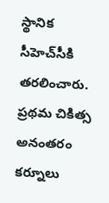స్థానిక సీహెచ్‌సీకి తరలించారు. ప్రథమ చికిత్స అనంతరం కర్నూలు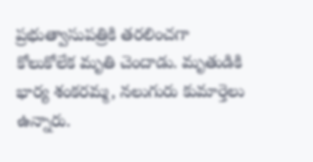ప్రభుత్వాసుపత్రికి తరలించగా కోలుకోలేక మృతి చెందాడు. మృతుడికి భార్య శంకరమ్మ, నలుగురు కుమార్తెలు ఉన్నారు.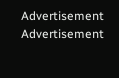Advertisement
Advertisement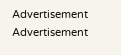Advertisement
Advertisement